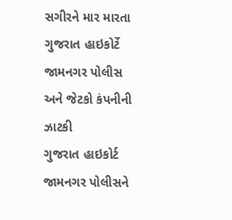સગીરને માર મારતા ગુજરાત હાઇકોર્ટે જામનગર પોલીસ અને જેટકો કંપનીની ઝાટકી
ગુજરાત હાઇકોર્ટ જામનગર પોલીસને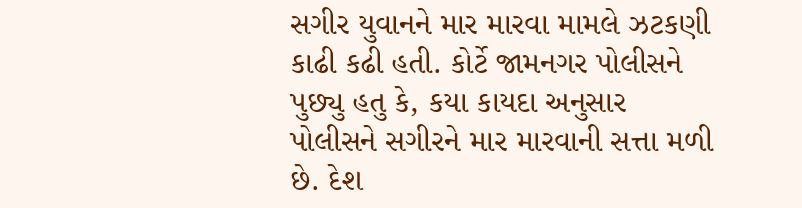સગીર યુવાનને માર મારવા મામલે ઝટકણી કાઢી કઢી હતી. કોર્ટે જામનગર પોલીસને પુછ્યુ હતુ કે, કયા કાયદા અનુસાર પોલીસને સગીરને માર મારવાની સત્તા મળી છે. દેશ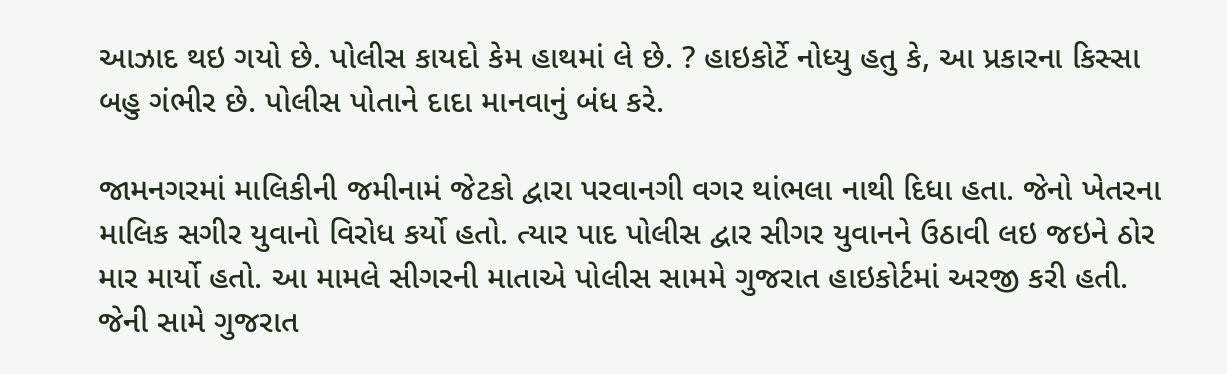આઝાદ થઇ ગયો છે. પોલીસ કાયદો કેમ હાથમાં લે છે. ? હાઇકોર્ટે નોધ્યુ હતુ કે, આ પ્રકારના કિસ્સા બહુ ગંભીર છે. પોલીસ પોતાને દાદા માનવાનું બંધ કરે.

જામનગરમાં માલિકીની જમીનામં જેટકો દ્વારા પરવાનગી વગર થાંભલા નાથી દિધા હતા. જેનો ખેતરના માલિક સગીર યુવાનો વિરોધ કર્યો હતો. ત્યાર પાદ પોલીસ દ્વાર સીગર યુવાનને ઉઠાવી લઇ જઇને ઠોર માર માર્યો હતો. આ મામલે સીગરની માતાએ પોલીસ સામમે ગુજરાત હાઇકોર્ટમાં અરજી કરી હતી. જેની સામે ગુજરાત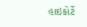હાઇકોર્ટે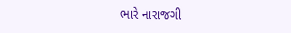ભારે નારાજગી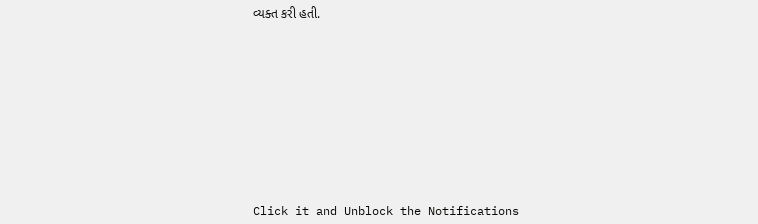વ્યક્ત કરી હતી.












Click it and Unblock the Notifications